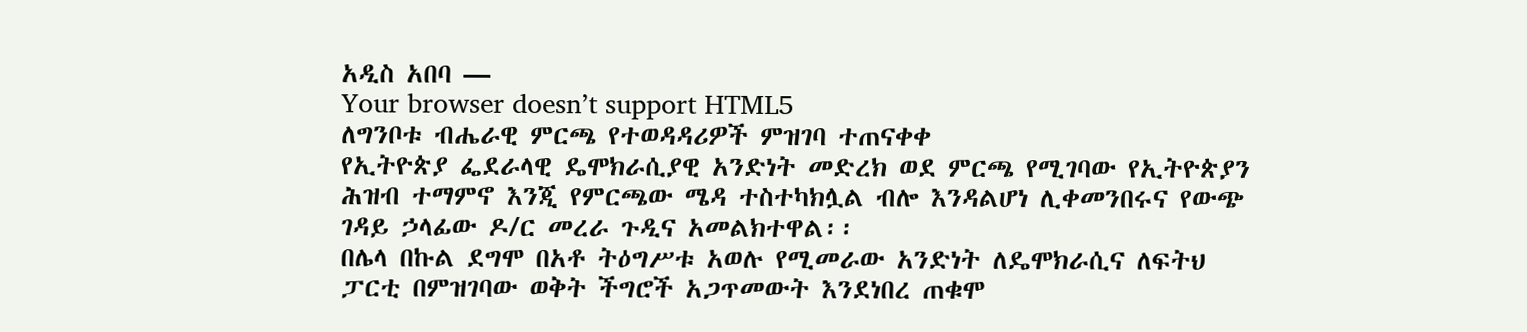አዲስ አበባ —
Your browser doesn’t support HTML5
ለግንቦቱ ብሔራዊ ምርጫ የተወዳዳሪዎች ምዝገባ ተጠናቀቀ
የኢትዮጵያ ፌደራላዊ ዴሞክራሲያዊ አንድነት መድረክ ወደ ምርጫ የሚገባው የኢትዮጵያን ሕዝብ ተማምኖ እንጂ የምርጫው ሜዳ ተስተካክሏል ብሎ እንዳልሆነ ሊቀመንበሩና የውጭ ገዳይ ኃላፊው ዶ/ር መረራ ጉዲና አመልክተዋል፡፡
በሌላ በኩል ደግሞ በአቶ ትዕግሥቱ አወሉ የሚመራው አንድነት ለዴሞክራሲና ለፍትህ ፓርቲ በምዝገባው ወቅት ችግሮች አጋጥመውት እንደነበረ ጠቁሞ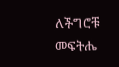ለችግሮቹ መፍትሔ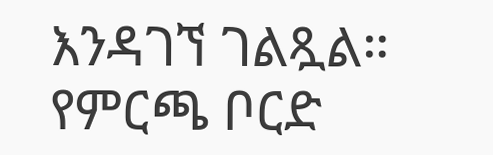እንዳገኘ ገልጿል።
የምርጫ ቦርድ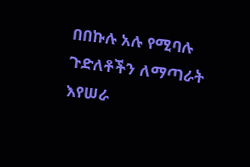በበኩሉ አሉ የሚባሉ ጉድለቶችን ለማጣራት እየሠራ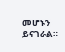መሆኑን ይናገራል።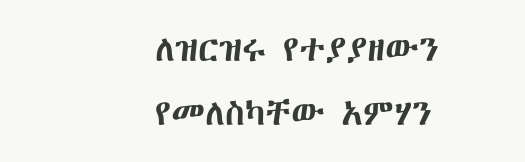ለዝርዝሩ የተያያዘውን የመለስካቸው አምሃን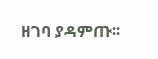ዘገባ ያዳምጡ፡፡